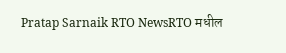Pratap Sarnaik RTO NewsRTO मधील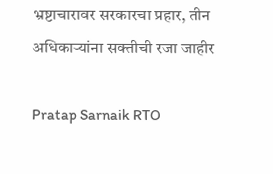भ्रष्टाचारावर सरकारचा प्रहार, तीन अधिकाऱ्यांना सक्तीची रजा जाहीर

Pratap Sarnaik RTO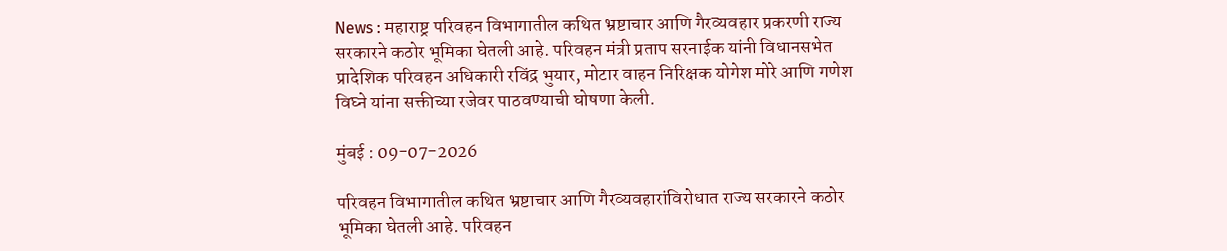News : महाराष्ट्र परिवहन विभागातील कथित भ्रष्टाचार आणि गैरव्यवहार प्रकरणी राज्य सरकारने कठोर भूमिका घेतली आहे. परिवहन मंत्री प्रताप सरनाईक यांनी विधानसभेत प्रादेशिक परिवहन अधिकारी रविंद्र भुयार, मोटार वाहन निरिक्षक योगेश मोरे आणि गणेश विघ्ने यांना सक्तीच्या रजेवर पाठवण्याची घोषणा केली.

मुंबई : 09-07-2026

परिवहन विभागातील कथित भ्रष्टाचार आणि गैरव्यवहारांविरोधात राज्य सरकारने कठोर भूमिका घेतली आहे. परिवहन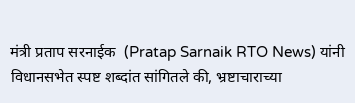मंत्री प्रताप सरनाईक  (Pratap Sarnaik RTO News) यांनी विधानसभेत स्पष्ट शब्दांत सांगितले की, भ्रष्टाचाराच्या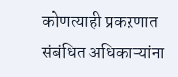कोणत्याही प्रकऱणात संबंधित अधिकाऱ्यांना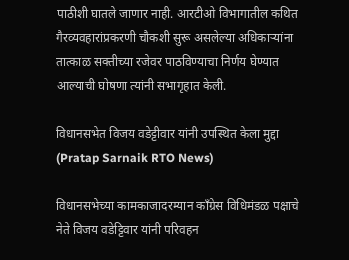पाठीशी घातले जाणार नाही. आरटीओ विभागातील कथित गैरव्यवहारांप्रकरणी चौकशी सुरू असलेल्या अधिकाऱ्यांना तात्काळ सक्तीच्या रजेवर पाठविण्याचा निर्णय घेण्यात आल्याची घोषणा त्यांनी सभागृहात केली.

विधानसभेत विजय वडेट्टीवार यांनी उपस्थित केला मुद्दा (Pratap Sarnaik RTO News)

विधानसभेच्या कामकाजादरम्यान कॉंग्रेस विधिमंडळ पक्षाचे नेते विजय वडेट्टिवार यांनी परिवहन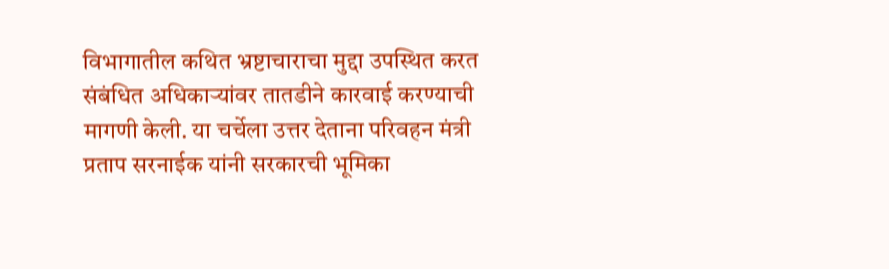विभागातील कथित भ्रष्टाचाराचा मुद्दा उपस्थित करत संबंधित अधिकाऱ्यांवर तातडीने कारवाई करण्याची मागणी केली. या चर्चेला उत्तर देताना परिवहन मंत्री प्रताप सरनाईक यांनी सरकारची भूमिका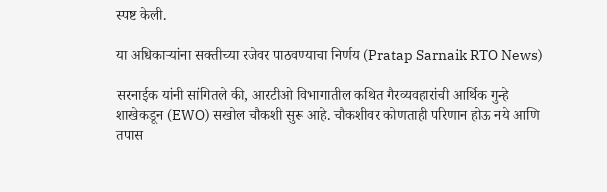स्पष्ट केली.

या अधिकाऱ्यांना सक्तीच्या रजेवर पाठवण्याचा निर्णय (Pratap Sarnaik RTO News)

सरनाईक यांनी सांगितले की, आरटीओ विभागातील कथित गैरव्यवहारांची आर्थिक गुन्हे शाखेकडून (EWO) सखोल चौकशी सुरू आहे. चौकशीवर कोणताही परिणान होऊ नये आणि तपास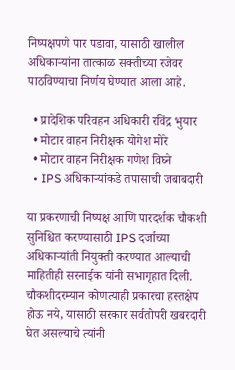निष्पक्षपणे पार पडावा, यासाठी खालील अधिकाऱ्यांना तात्काळ सक्तीच्या रजेवर पाठविण्याचा निर्णय घेण्यात आला आहे.

  • प्रादेशिक परिवहन अधिकारी रविंद्र भुयार
  • मोटार वाहन निरीक्षक योगेश मोरे
  • मोटार वाहन निरीक्षक गणेश विघ्ने
  • IPS अधिकाऱ्यांकडे तपासाची जबाबदारी

या प्रकरणाची निष्पक्ष आणि पारदर्शक चौकशी सुनिश्चित करण्यासाठी IPS दर्जाच्या अधिकाऱ्यांती नियुक्ती करण्यात आल्याची माहितीही सरनाईक यांनी सभागृहात दिली. चौकशीदरम्यान कोणत्याही प्रकारचा हस्तक्षेप होऊ नये, यासाठी सरकार सर्वतोपरी खबरदारी घेत असल्याचे त्यांनी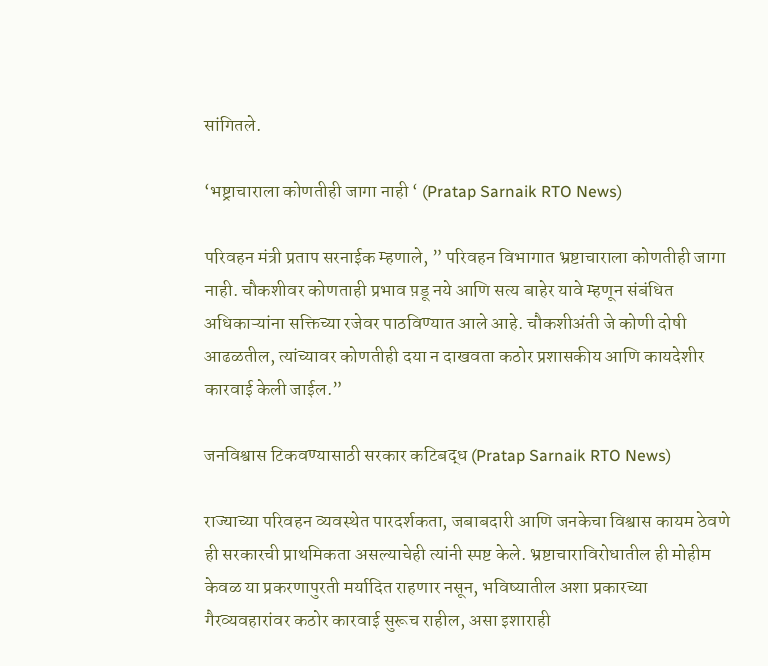सांगितले.

‘भष्ट्राचाराला कोणतीही जागा नाही ‘ (Pratap Sarnaik RTO News)

परिवहन मंत्री प्रताप सरनाईक म्हणाले, ” परिवहन विभागात भ्रष्टाचाराला कोणतीही जागा नाही. चौकशीवर कोणताही प्रभाव प़डू नये आणि सत्य बाहेर यावे म्हणून संबंधित अधिकाऱ्यांना सक्तिच्या रजेवर पाठविण्यात आले आहे. चौकशीअंती जे कोणी दोषी आढळतील, त्यांच्यावर कोणतीही दया न दाखवता कठोर प्रशासकीय आणि कायदेशीर कारवाई केली जाईल.”

जनविश्वास टिकवण्यासाठी सरकार कटिबद्ध (Pratap Sarnaik RTO News)

राज्याच्या परिवहन व्यवस्थेत पारदर्शकता, जबाबदारी आणि जनकेचा विश्वास कायम ठेवणे ही सरकारची प्राथमिकता असल्याचेही त्यांनी स्पष्ट केले. भ्रष्टाचाराविरोधातील ही मोहीम केवळ या प्रकरणापुरती मर्यादित राहणार नसून, भविष्यातील अशा प्रकारच्या गैरव्यवहारांवर कठोर कारवाई सुरूच राहील, असा इशाराही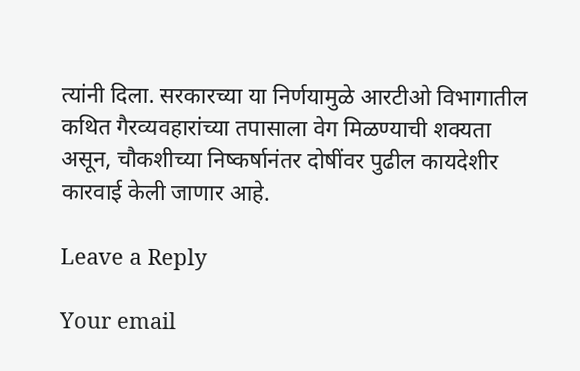त्यांनी दिला. सरकारच्या या निर्णयामुळे आरटीओ विभागातील कथित गैरव्यवहारांच्या तपासाला वेग मिळण्याची शक्यता असून, चौकशीच्या निष्कर्षानंतर दोषींवर पुढील कायदेशीर कारवाई केली जाणार आहे.

Leave a Reply

Your email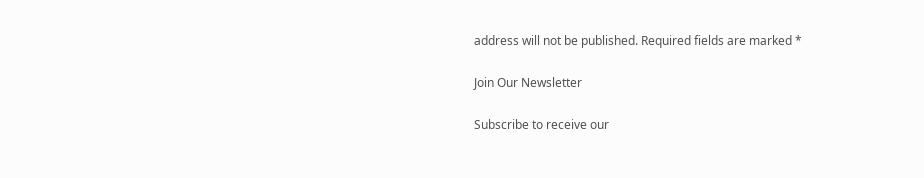address will not be published. Required fields are marked *

Join Our Newsletter

Subscribe to receive our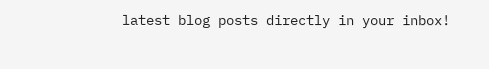latest blog posts directly in your inbox!